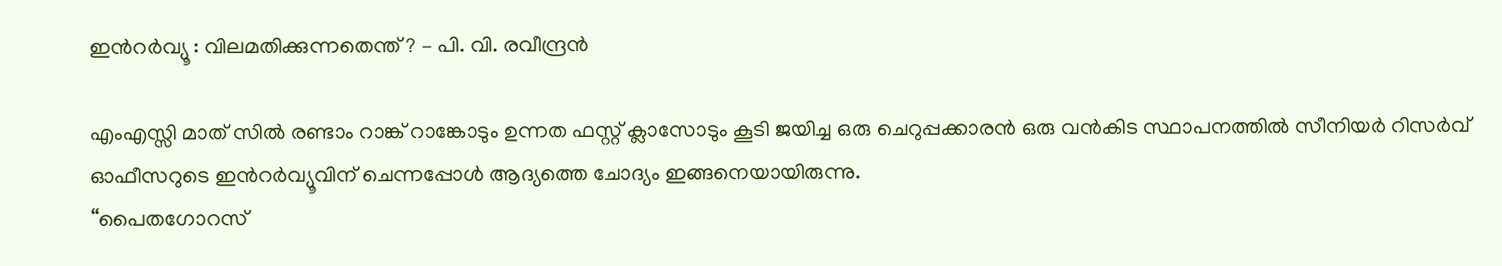ഇൻറർവ്യൂ : വിലമതിക്കുന്നതെന്ത് ? – പി. വി. രവീന്ദ്രൻ

എംഎസ്സി മാത് സിൽ രണ്ടാം റാങ്ക് റാങ്കോടും ഉന്നത ഫസ്റ്റ് ക്ലാസോടും കൂടി ജയിച്ച ഒരു ചെറുപ്പക്കാരൻ ഒരു വൻകിട സ്ഥാപനത്തിൽ സീനിയർ റിസർവ് ഓഫീസറുടെ ഇൻറർവ്യൂവിന് ചെന്നപ്പോൾ ആദ്യത്തെ ചോദ്യം ഇങ്ങനെയായിരുന്നു.
“പൈതഗോറസ്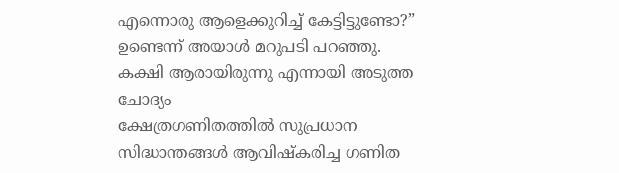എന്നൊരു ആളെക്കുറിച്ച് കേട്ടിട്ടുണ്ടോ?”
ഉണ്ടെന്ന് അയാൾ മറുപടി പറഞ്ഞു.
കക്ഷി ആരായിരുന്നു എന്നായി അടുത്ത ചോദ്യം
ക്ഷേത്രഗണിതത്തിൽ സുപ്രധാന സിദ്ധാന്തങ്ങൾ ആവിഷ്കരിച്ച ഗണിത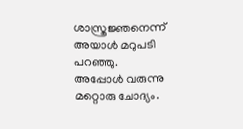ശാസ്ത്രജ്ഞനെന്ന് അയാൾ മറുപടി പറഞ്ഞു.
അപ്പോൾ വരുന്നു മറ്റൊരു ചോദ്യം.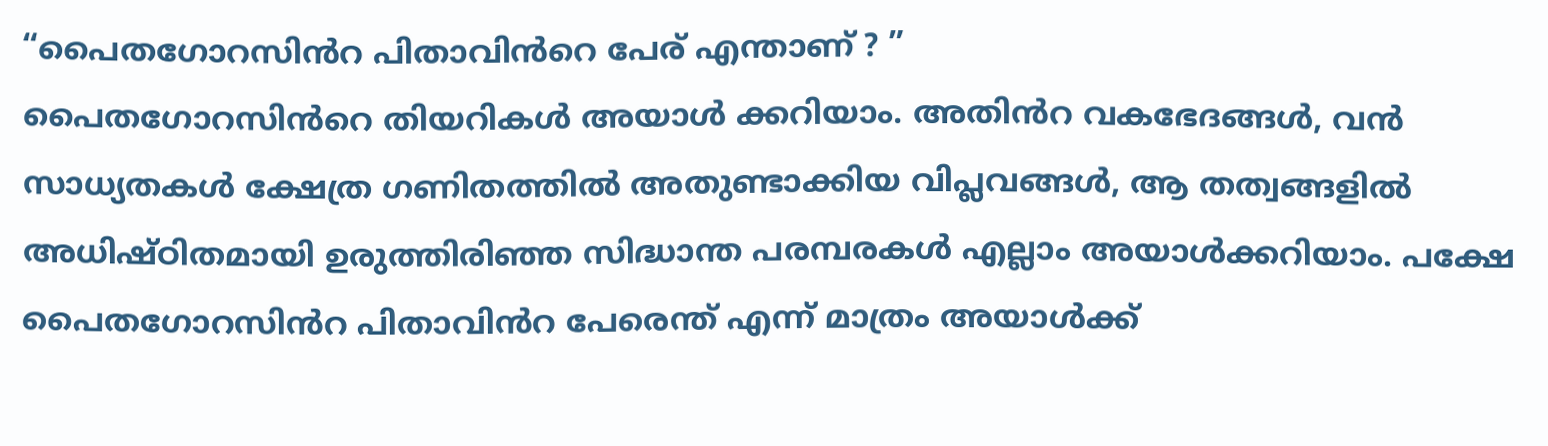“പൈതഗോറസിൻറ പിതാവിൻറെ പേര് എന്താണ് ? ”
പൈതഗോറസിൻറെ തിയറികൾ അയാൾ ക്കറിയാം. അതിൻറ വകഭേദങ്ങൾ, വൻ സാധ്യതകൾ ക്ഷേത്ര ഗണിതത്തിൽ അതുണ്ടാക്കിയ വിപ്ലവങ്ങൾ, ആ തത്വങ്ങളിൽ അധിഷ്ഠിതമായി ഉരുത്തിരിഞ്ഞ സിദ്ധാന്ത പരമ്പരകൾ എല്ലാം അയാൾക്കറിയാം. പക്ഷേ പൈതഗോറസിൻറ പിതാവിൻറ പേരെന്ത് എന്ന് മാത്രം അയാൾക്ക്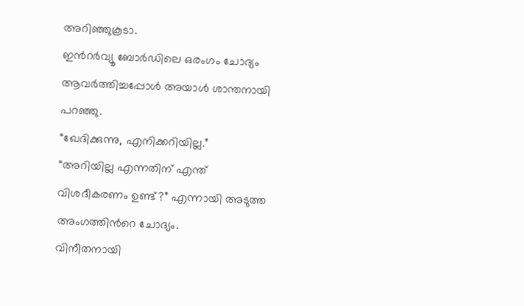അറിഞ്ഞുകൂടാ.
ഇൻറർവ്യൂ ബോർഡിലെ ഒരംഗം ചോദ്യം ആവർത്തിച്ചപ്പോൾ അയാൾ ശാന്തനായി പറഞ്ഞു.
“ഖേദിക്കുന്നു, എനിക്കറിയില്ല.”
“അറിയില്ല എന്നതിന് എന്ത് വിശദീകരണം ഉണ്ട്?” എന്നായി അടുത്ത അംഗത്തിൻറെ ചോദ്യം.
വിനീതനായി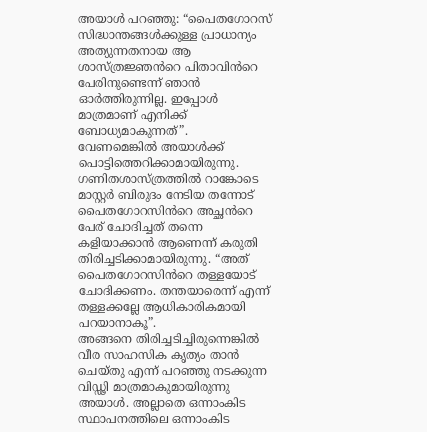അയാൾ പറഞ്ഞു: “പൈതഗോറസ് സിദ്ധാന്തങ്ങൾക്കുള്ള പ്രാധാന്യം അത്യുന്നതനായ ആ ശാസ്ത്രജ്ഞൻറെ പിതാവിൻറെ പേരിനുണ്ടെന്ന് ഞാൻ ഓർത്തിരുന്നില്ല. ഇപ്പോൾ മാത്രമാണ് എനിക്ക് ബോധ്യമാകുന്നത്”.
വേണമെങ്കിൽ അയാൾക്ക് പൊട്ടിത്തെറിക്കാമായിരുന്നു.
ഗണിതശാസ്ത്രത്തിൽ റാങ്കോടെ മാസ്റ്റർ ബിരുദം നേടിയ തന്നോട് പൈതഗോറസിൻറെ അച്ഛൻറെ പേര് ചോദിച്ചത് തന്നെ കളിയാക്കാൻ ആണെന്ന് കരുതി തിരിച്ചടിക്കാമായിരുന്നു. “അത് പൈതഗോറസിൻറെ തള്ളയോട് ചോദിക്കണം. തന്തയാരെന്ന് എന്ന് തള്ളക്കല്ലേ ആധികാരികമായി പറയാനാകൂ”.
അങ്ങനെ തിരിച്ചടിച്ചിരുന്നെങ്കിൽ വീര സാഹസിക കൃത്യം താൻ ചെയ്തു എന്ന് പറഞ്ഞു നടക്കുന്ന വിഡ്ഢി മാത്രമാകുമായിരുന്നു അയാൾ. അല്ലാതെ ഒന്നാംകിട സ്ഥാപനത്തിലെ ഒന്നാംകിട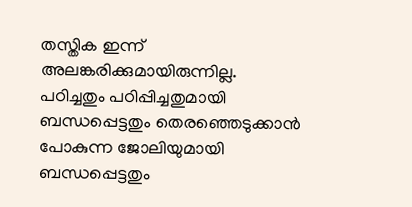തസ്തിക ഇന്ന് അലങ്കരിക്കുമായിരുന്നില്ല.
പഠിച്ചതും പഠിപ്പിച്ചതുമായി ബന്ധപ്പെട്ടതും തെരഞ്ഞെടുക്കാൻ പോകുന്ന ജോലിയുമായി ബന്ധപ്പെട്ടതും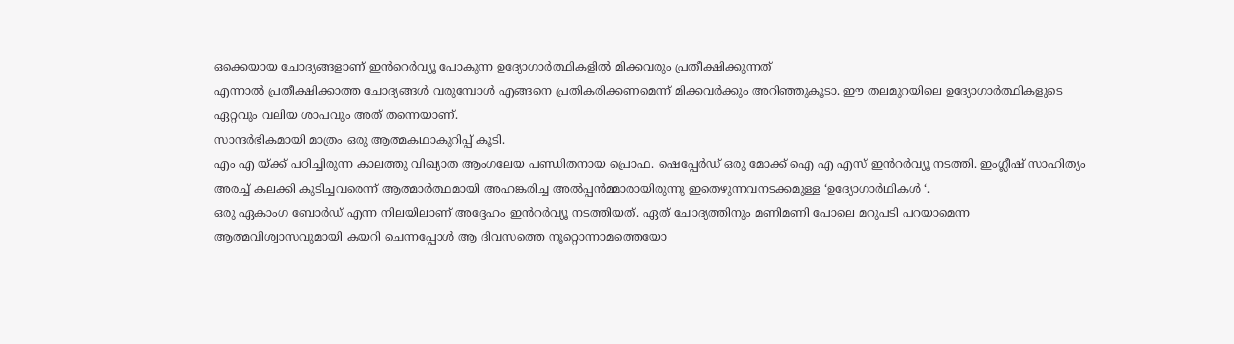ഒക്കെയായ ചോദ്യങ്ങളാണ് ഇൻറെർവ്യൂ പോകുന്ന ഉദ്യോഗാർത്ഥികളിൽ മിക്കവരും പ്രതീക്ഷിക്കുന്നത്
എന്നാൽ പ്രതീക്ഷിക്കാത്ത ചോദ്യങ്ങൾ വരുമ്പോൾ എങ്ങനെ പ്രതികരിക്കണമെന്ന് മിക്കവർക്കും അറിഞ്ഞുകൂടാ. ഈ തലമുറയിലെ ഉദ്യോഗാർത്ഥികളുടെ ഏറ്റവും വലിയ ശാപവും അത് തന്നെയാണ്.
സാന്ദർഭികമായി മാത്രം ഒരു ആത്മകഥാകുറിപ്പ് കൂടി.
എം എ യ്ക്ക് പഠിച്ചിരുന്ന കാലത്തു വിഖ്യാത ആംഗലേയ പണ്ഡിതനായ പ്രൊഫ. ഷെപ്പേർഡ് ഒരു മോക്ക് ഐ എ എസ് ഇൻറർവ്യൂ നടത്തി. ഇംഗ്ലീഷ് സാഹിത്യം അരച്ച് കലക്കി കുടിച്ചവരെന്ന് ആത്മാർത്ഥമായി അഹങ്കരിച്ച അൽപ്പൻമ്മാരായിരുന്നു ഇതെഴുന്നവനടക്കമുള്ള ‘ഉദ്യോഗാർഥികൾ ‘.
ഒരു ഏകാംഗ ബോർഡ് എന്ന നിലയിലാണ് അദ്ദേഹം ഇൻറർവ്യൂ നടത്തിയത്. ഏത് ചോദ്യത്തിനും മണിമണി പോലെ മറുപടി പറയാമെന്ന ആത്മവിശ്വാസവുമായി കയറി ചെന്നപ്പോൾ ആ ദിവസത്തെ നൂറ്റൊന്നാമത്തെയോ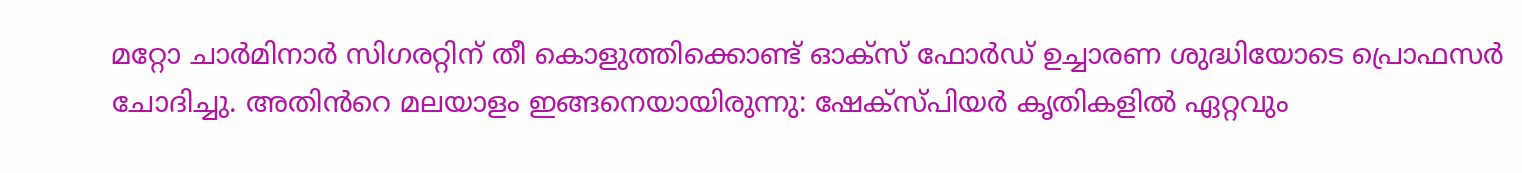മറ്റോ ചാർമിനാർ സിഗരറ്റിന് തീ കൊളുത്തിക്കൊണ്ട് ഓക്സ് ഫോർഡ് ഉച്ചാരണ ശുദ്ധിയോടെ പ്രൊഫസർ ചോദിച്ചു. അതിൻറെ മലയാളം ഇങ്ങനെയായിരുന്നു: ഷേക്സ്പിയർ കൃതികളിൽ ഏറ്റവും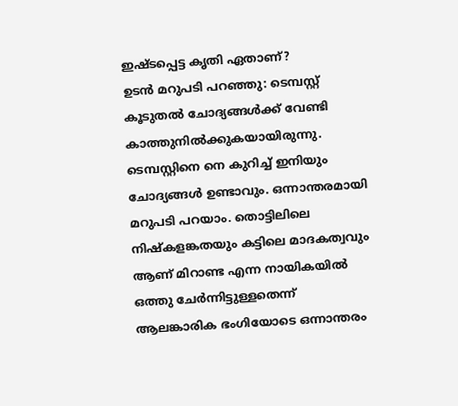ഇഷ്ടപ്പെട്ട കൃതി ഏതാണ്?
ഉടൻ മറുപടി പറഞ്ഞു: ടെമ്പസ്റ്റ്
കൂടുതൽ ചോദ്യങ്ങൾക്ക് വേണ്ടി കാത്തുനിൽക്കുകയായിരുന്നു. ടെമ്പസ്റ്റിനെ നെ കുറിച്ച് ഇനിയും ചോദ്യങ്ങൾ ഉണ്ടാവും. ഒന്നാന്തരമായി മറുപടി പറയാം. തൊട്ടിലിലെ നിഷ്കളങ്കതയും കട്ടിലെ മാദകത്വവും ആണ് മിറാണ്ട എന്ന നായികയിൽ ഒത്തു ചേർന്നിട്ടുള്ളതെന്ന് ആലങ്കാരിക ഭംഗിയോടെ ഒന്നാന്തരം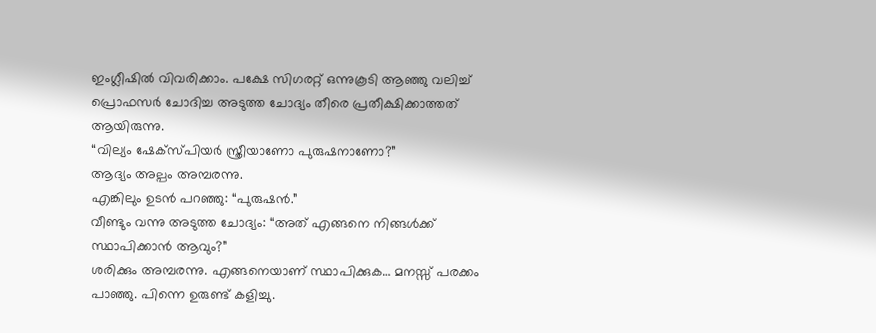ഇംഗ്ലീഷിൽ വിവരിക്കാം. പക്ഷേ സിഗരറ്റ് ഒന്നുകൂടി ആഞ്ഞു വലിച്ച് പ്രൊഫസർ ചോദിച്ച അടുത്ത ചോദ്യം തീരെ പ്രതീക്ഷിക്കാത്തത് ആയിരുന്നു.
“വില്യം ഷേക്സ്പിയർ സ്ത്രീയാണോ പുരുഷനാണോ?”
ആദ്യം അല്പം അമ്പരന്നു.
എങ്കിലും ഉടൻ പറഞ്ഞു: “പുരുഷൻ.”
വീണ്ടും വന്നു അടുത്ത ചോദ്യം: “അത് എങ്ങനെ നിങ്ങൾക്ക് സ്ഥാപിക്കാൻ ആവും?”
ശരിക്കും അമ്പരന്നു. എങ്ങനെയാണ് സ്ഥാപിക്കുക… മനസ്സ് പരക്കം പാഞ്ഞു. പിന്നെ ഉരുണ്ട് കളിച്ചു.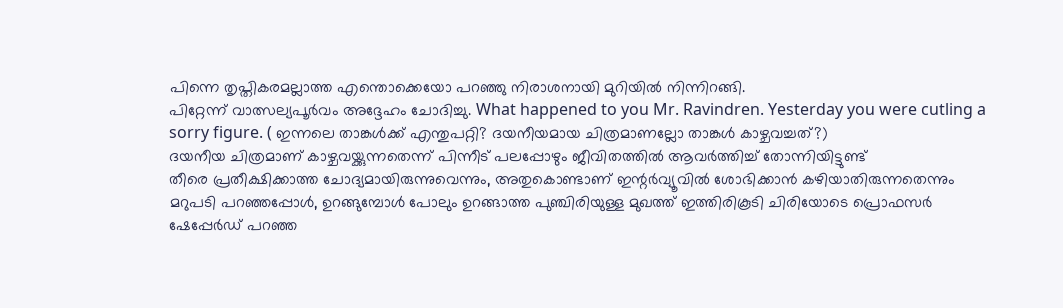പിന്നെ തൃപ്തികരമല്ലാത്ത എന്തൊക്കെയോ പറഞ്ഞു നിരാശനായി മുറിയിൽ നിന്നിറങ്ങി.
പിറ്റേന്ന് വാത്സല്യപൂർവം അദ്ദേഹം ചോദിച്ചു. What happened to you Mr. Ravindren. Yesterday you were cutling a sorry figure. ( ഇന്നലെ താങ്കൾക്ക് എന്തുപറ്റി? ദയനീയമായ ചിത്രമാണല്ലോ താങ്കൾ കാഴ്ചവച്ചത്?)
ദയനീയ ചിത്രമാണ് കാഴ്ചവയ്ക്കുന്നതെന്ന് പിന്നീട് പലപ്പോഴും ജീവിതത്തിൽ ആവർത്തിച്ച് തോന്നിയിട്ടുണ്ട്
തീരെ പ്രതീക്ഷിക്കാത്ത ചോദ്യമായിരുന്നുവെന്നും, അതുകൊണ്ടാണ് ഇന്റർവ്യൂവിൽ ശോഭിക്കാൻ കഴിയാതിരുന്നതെന്നും മറുപടി പറഞ്ഞപ്പോൾ, ഉറങ്ങുമ്പോൾ പോലും ഉറങ്ങാത്ത പുഞ്ചിരിയുള്ള മുഖത്ത് ഇത്തിരികൂടി ചിരിയോടെ പ്രൊഫസർ ഷേപ്പേർഡ് പറഞ്ഞ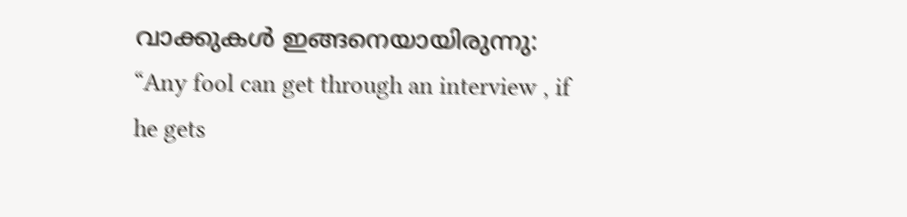വാക്കുകൾ ഇങ്ങനെയായിരുന്നു:
“Any fool can get through an interview , if he gets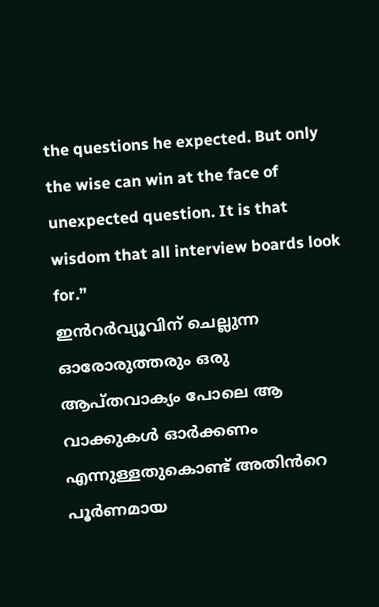the questions he expected. But only the wise can win at the face of unexpected question. It is that wisdom that all interview boards look for.”
ഇൻറർവ്യൂവിന് ചെല്ലുന്ന ഓരോരുത്തരും ഒരു ആപ്തവാക്യം പോലെ ആ വാക്കുകൾ ഓർക്കണം എന്നുള്ളതുകൊണ്ട് അതിൻറെ പൂർണമായ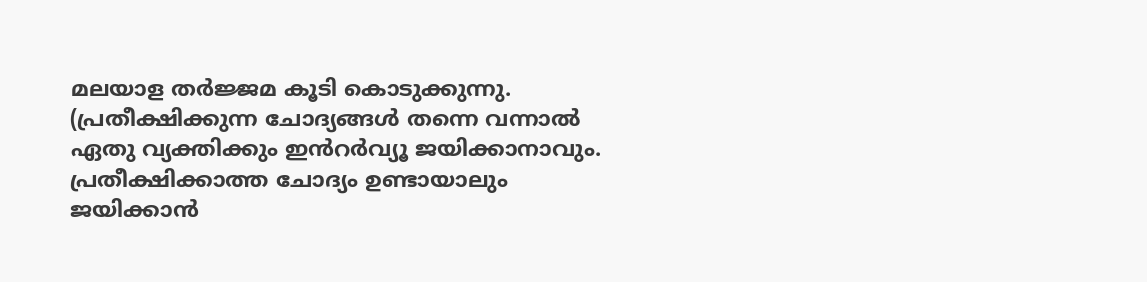മലയാള തർജ്ജമ കൂടി കൊടുക്കുന്നു.
(പ്രതീക്ഷിക്കുന്ന ചോദ്യങ്ങൾ തന്നെ വന്നാൽ ഏതു വ്യക്തിക്കും ഇൻറർവ്യൂ ജയിക്കാനാവും. പ്രതീക്ഷിക്കാത്ത ചോദ്യം ഉണ്ടായാലും ജയിക്കാൻ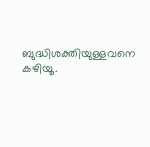ബുദ്ധിശക്തിയുള്ളവനെ കഴിയൂ.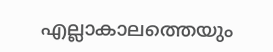എല്ലാകാലത്തെയും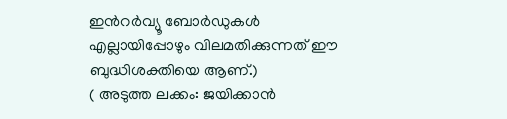ഇൻറർവ്യൂ ബോർഡുകൾ എല്ലായിപ്പോഴും വിലമതിക്കുന്നത് ഈ ബുദ്ധിശക്തിയെ ആണ്.)
( അടുത്ത ലക്കം: ജയിക്കാൻ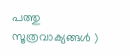പത്തു സൂത്രവാക്യങ്ങൾ )